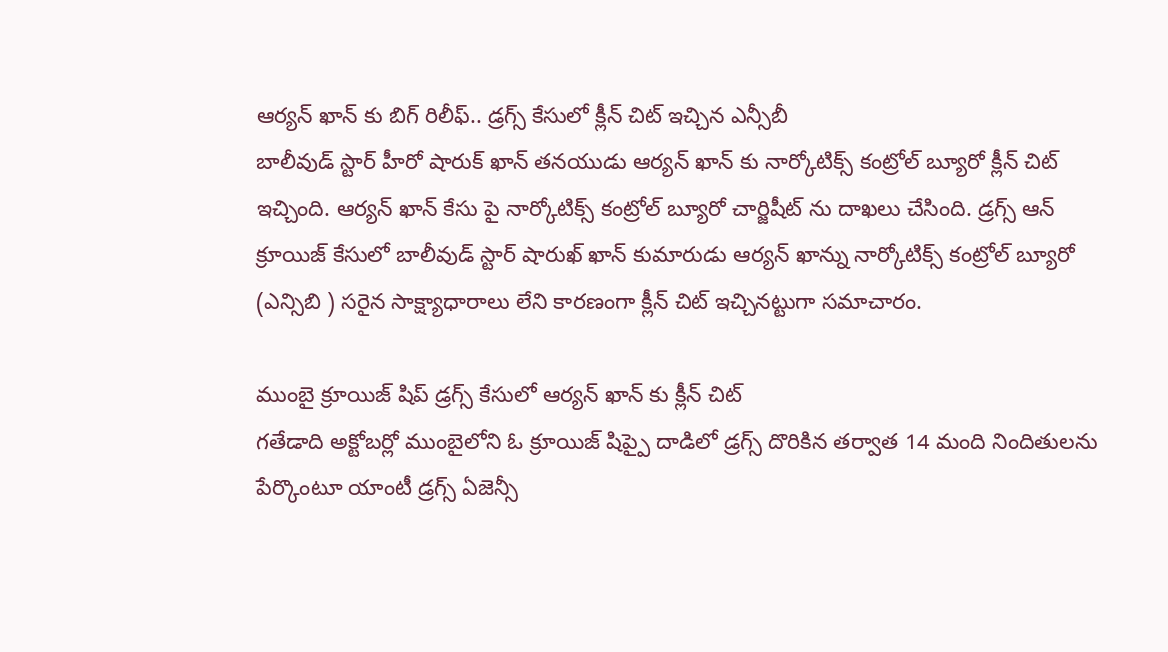ఆర్యన్ ఖాన్ కు బిగ్ రిలీఫ్.. డ్రగ్స్ కేసులో క్లీన్ చిట్ ఇచ్చిన ఎన్సీబీ
బాలీవుడ్ స్టార్ హీరో షారుక్ ఖాన్ తనయుడు ఆర్యన్ ఖాన్ కు నార్కోటిక్స్ కంట్రోల్ బ్యూరో క్లీన్ చిట్ ఇచ్చింది. ఆర్యన్ ఖాన్ కేసు పై నార్కోటిక్స్ కంట్రోల్ బ్యూరో చార్జిషీట్ ను దాఖలు చేసింది. డ్రగ్స్ ఆన్ క్రూయిజ్ కేసులో బాలీవుడ్ స్టార్ షారుఖ్ ఖాన్ కుమారుడు ఆర్యన్ ఖాన్ను నార్కోటిక్స్ కంట్రోల్ బ్యూరో (ఎన్సిబి ) సరైన సాక్ష్యాధారాలు లేని కారణంగా క్లీన్ చిట్ ఇచ్చినట్టుగా సమాచారం.

ముంబై క్రూయిజ్ షిప్ డ్రగ్స్ కేసులో ఆర్యన్ ఖాన్ కు క్లీన్ చిట్
గతేడాది అక్టోబర్లో ముంబైలోని ఓ క్రూయిజ్ షిప్పై దాడిలో డ్రగ్స్ దొరికిన తర్వాత 14 మంది నిందితులను పేర్కొంటూ యాంటీ డ్రగ్స్ ఏజెన్సీ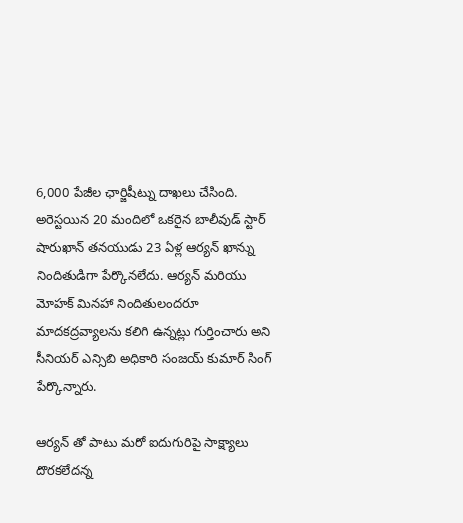6,000 పేజీల ఛార్జిషీట్ను దాఖలు చేసింది. అరెస్టయిన 20 మందిలో ఒకరైన బాలీవుడ్ స్టార్ షారుఖాన్ తనయుడు 23 ఏళ్ల ఆర్యన్ ఖాన్ను నిందితుడిగా పేర్కొనలేదు. ఆర్యన్ మరియు మోహక్ మినహా నిందితులందరూ మాదకద్రవ్యాలను కలిగి ఉన్నట్లు గుర్తించారు అని సీనియర్ ఎన్సిబి అధికారి సంజయ్ కుమార్ సింగ్ పేర్కొన్నారు.

ఆర్యన్ తో పాటు మరో ఐదుగురిపై సాక్ష్యాలు దొరకలేదన్న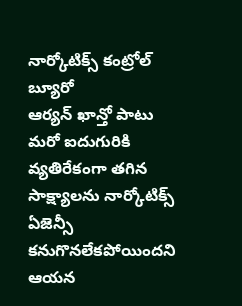నార్కోటిక్స్ కంట్రోల్ బ్యూరో
ఆర్యన్ ఖాన్తో పాటు మరో ఐదుగురికి వ్యతిరేకంగా తగిన సాక్ష్యాలను నార్కోటిక్స్ ఏజెన్సీ కనుగొనలేకపోయిందని ఆయన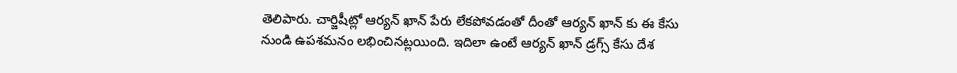తెలిపారు. చార్జిషీట్లో ఆర్యన్ ఖాన్ పేరు లేకపోవడంతో దీంతో ఆర్యన్ ఖాన్ కు ఈ కేసు నుండి ఉపశమనం లభించినట్లయింది. ఇదిలా ఉంటే ఆర్యన్ ఖాన్ డ్రగ్స్ కేసు దేశ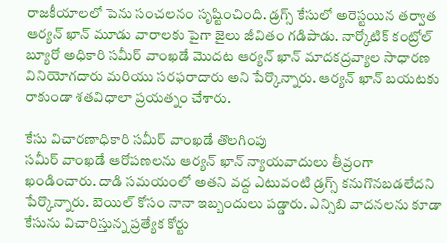రాజకీయాలలో పెను సంచలనం సృష్టించింది. డ్రగ్స్ కేసులో అరెస్టయిన తర్వాత ఆర్యన్ ఖాన్ మూడు వారాలకు పైగా జైలు జీవితం గడిపాడు. నార్కోటిక్ కంట్రోల్ బ్యూరో అధికారి సమీర్ వాంఖడే మొదట ఆర్యన్ ఖాన్ మాదకద్రవ్యాల సాధారణ వినియోగదారు మరియు సరఫరాదారు అని పేర్కొన్నారు. ఆర్యన్ ఖాన్ బయటకు రాకుండా శతవిధాలా ప్రయత్నం చేశారు.

కేసు విచారణాధికారి సమీర్ వాంఖడే తొలగింపు
సమీర్ వాంఖడే ఆరోపణలను ఆర్యన్ ఖాన్ న్యాయవాదులు తీవ్రంగా ఖండించారు. దాడి సమయంలో అతని వద్ద ఎటువంటి డ్రగ్స్ కనుగొనబడలేదని పేర్కొన్నారు. బెయిల్ కోసం నానా ఇబ్బందులు పడ్డారు. ఎన్సిబి వాదనలను కూడా కేసును విచారిస్తున్న ప్రత్యేక కోర్టు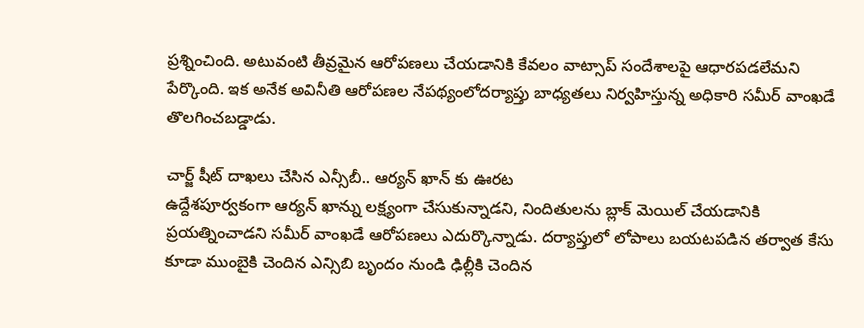ప్రశ్నించింది. అటువంటి తీవ్రమైన ఆరోపణలు చేయడానికి కేవలం వాట్సాప్ సందేశాలపై ఆధారపడలేమని పేర్కొంది. ఇక అనేక అవినీతి ఆరోపణల నేపథ్యంలోదర్యాప్తు బాధ్యతలు నిర్వహిస్తున్న అధికారి సమీర్ వాంఖడే తొలగించబడ్డాడు.

చార్జ్ షీట్ దాఖలు చేసిన ఎన్సీబీ.. ఆర్యన్ ఖాన్ కు ఊరట
ఉద్దేశపూర్వకంగా ఆర్యన్ ఖాన్ను లక్ష్యంగా చేసుకున్నాడని, నిందితులను బ్లాక్ మెయిల్ చేయడానికి ప్రయత్నించాడని సమీర్ వాంఖడే ఆరోపణలు ఎదుర్కొన్నాడు. దర్యాప్తులో లోపాలు బయటపడిన తర్వాత కేసు కూడా ముంబైకి చెందిన ఎన్సిబి బృందం నుండి ఢిల్లీకి చెందిన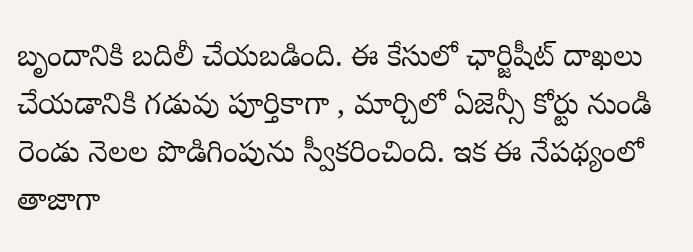బృందానికి బదిలీ చేయబడింది. ఈ కేసులో ఛార్జిషీట్ దాఖలు చేయడానికి గడువు పూర్తికాగా , మార్చిలో ఏజెన్సీ కోర్టు నుండి రెండు నెలల పొడిగింపును స్వీకరించింది. ఇక ఈ నేపథ్యంలో తాజాగా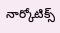నార్కోటిక్స్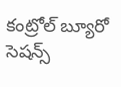కంట్రోల్ బ్యూరో సెషన్స్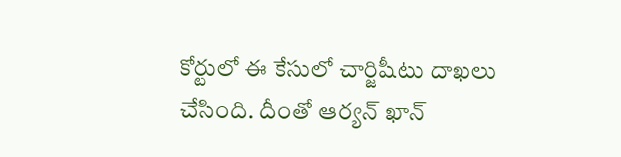కోర్టులో ఈ కేసులో చార్జిషీటు దాఖలు చేసింది. దీంతో ఆర్యన్ ఖాన్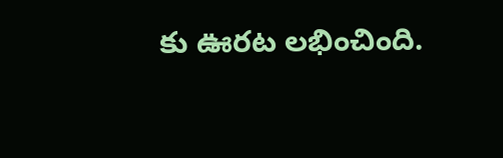కు ఊరట లభించింది.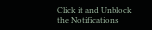Click it and Unblock the Notifications